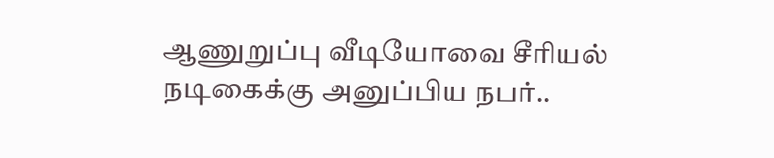ஆணுறுப்பு வீடியோவை சீரியல் நடிகைக்கு அனுப்பிய நபர்..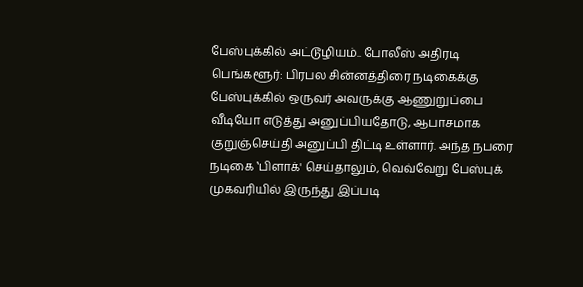பேஸ்புக்கில் அட்டூழியம்.. போலீஸ் அதிரடி
பெங்களூர்: பிரபல சின்னத்திரை நடிகைக்கு பேஸ்புக்கில் ஒருவர் அவருக்கு ஆணுறுப்பை வீடியோ எடுத்து அனுப்பியதோடு, ஆபாசமாக குறுஞ்செய்தி அனுப்பி திட்டி உள்ளார். அந்த நபரை நடிகை ‛பிளாக்' செய்தாலும், வெவ்வேறு பேஸ்புக் முகவரியில் இருந்து இப்படி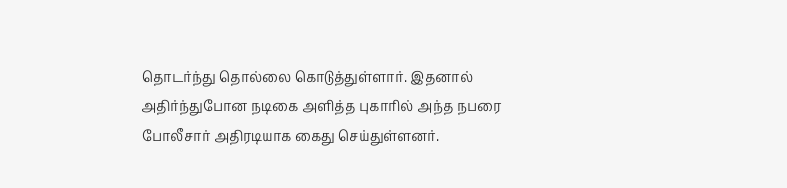தொடர்ந்து தொல்லை கொடுத்துள்ளார். இதனால் அதிர்ந்துபோன நடிகை அளித்த புகாரில் அந்த நபரை போலீசார் அதிரடியாக கைது செய்துள்ளனர்.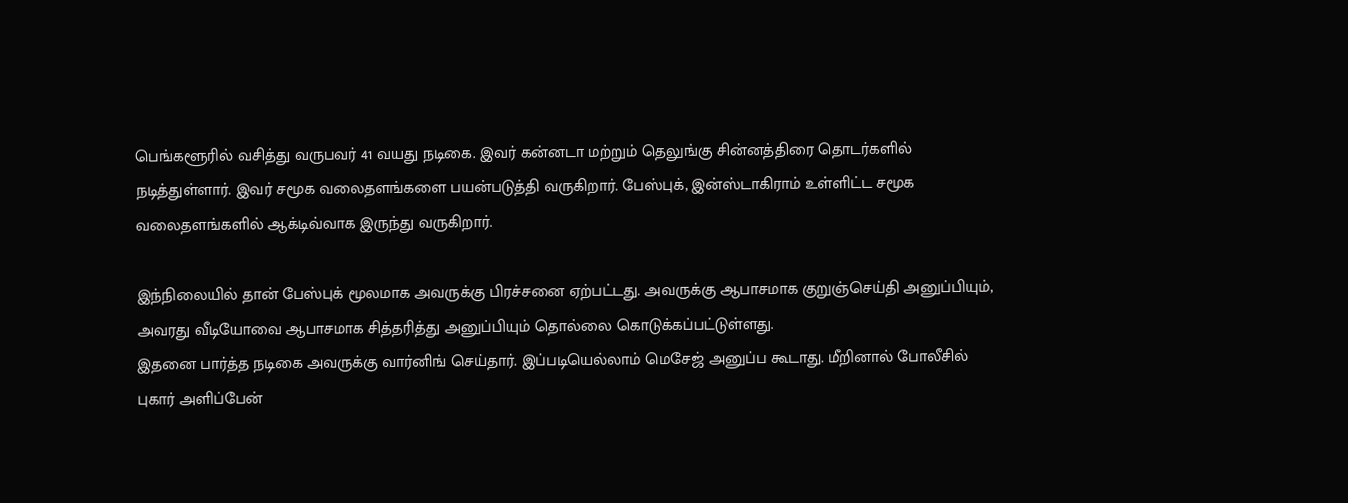பெங்களூரில் வசித்து வருபவர் 41 வயது நடிகை. இவர் கன்னடா மற்றும் தெலுங்கு சின்னத்திரை தொடர்களில் நடித்துள்ளார். இவர் சமூக வலைதளங்களை பயன்படுத்தி வருகிறார். பேஸ்புக், இன்ஸ்டாகிராம் உள்ளிட்ட சமூக வலைதளங்களில் ஆக்டிவ்வாக இருந்து வருகிறார்.

இந்நிலையில் தான் பேஸ்புக் மூலமாக அவருக்கு பிரச்சனை ஏற்பட்டது. அவருக்கு ஆபாசமாக குறுஞ்செய்தி அனுப்பியும், அவரது வீடியோவை ஆபாசமாக சித்தரித்து அனுப்பியும் தொல்லை கொடுக்கப்பட்டுள்ளது.
இதனை பார்த்த நடிகை அவருக்கு வார்னிங் செய்தார். இப்படியெல்லாம் மெசேஜ் அனுப்ப கூடாது. மீறினால் போலீசில் புகார் அளிப்பேன்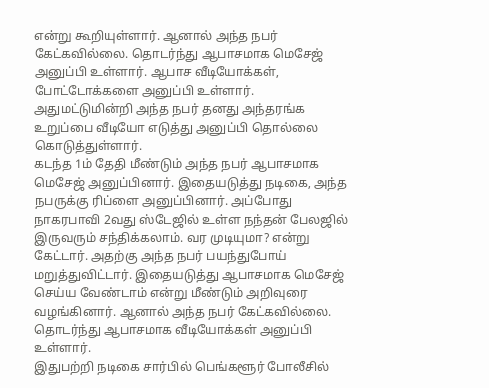என்று கூறியுள்ளார். ஆனால் அந்த நபர் கேட்கவில்லை. தொடர்ந்து ஆபாசமாக மெசேஜ் அனுப்பி உள்ளார். ஆபாச வீடியோக்கள், போட்டோக்களை அனுப்பி உள்ளார். அதுமட்டுமின்றி அந்த நபர் தனது அந்தரங்க உறுப்பை வீடியோ எடுத்து அனுப்பி தொல்லை கொடுத்துள்ளார்.
கடந்த 1ம் தேதி மீண்டும் அந்த நபர் ஆபாசமாக மெசேஜ் அனுப்பினார். இதையடுத்து நடிகை, அந்த நபருக்கு ரிப்ளை அனுப்பினார். அப்போது நாகரபாவி 2வது ஸ்டேஜில் உள்ள நந்தன் பேலஜில் இருவரும் சந்திக்கலாம். வர முடியுமா? என்று கேட்டார். அதற்கு அந்த நபர் பயந்துபோய் மறுத்துவிட்டார். இதையடுத்து ஆபாசமாக மெசேஜ் செய்ய வேண்டாம் என்று மீண்டும் அறிவுரை வழங்கினார். ஆனால் அந்த நபர் கேட்கவில்லை. தொடர்ந்து ஆபாசமாக வீடியோக்கள் அனுப்பி உள்ளார்.
இதுபற்றி நடிகை சார்பில் பெங்களூர் போலீசில்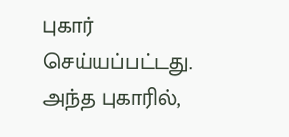புகார் செய்யப்பட்டது. அந்த புகாரில்,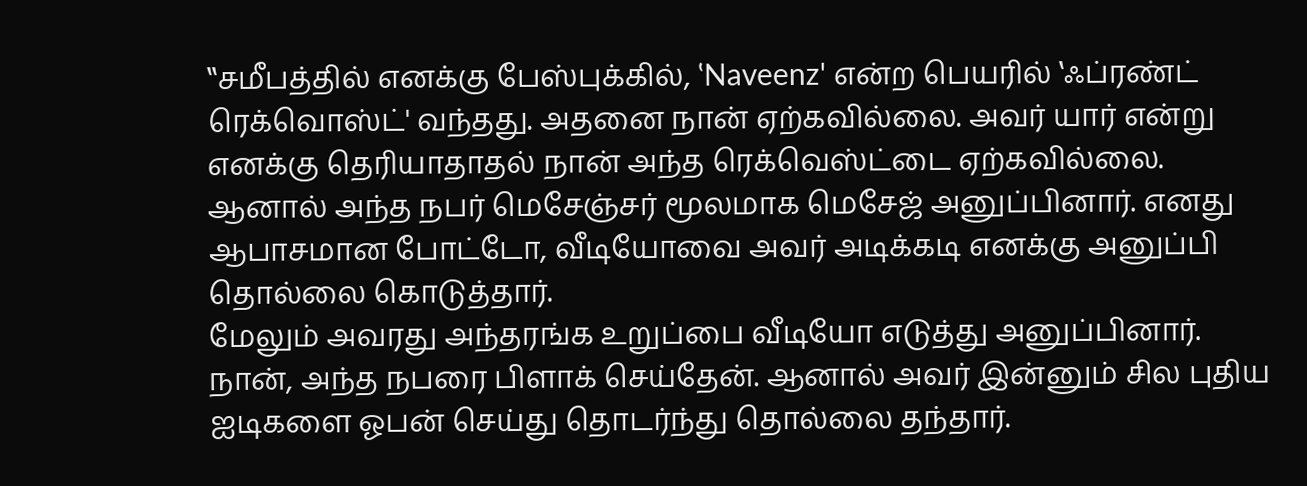‛‛சமீபத்தில் எனக்கு பேஸ்புக்கில், ‛Naveenz' என்ற பெயரில் ‛ஃப்ரண்ட் ரெக்வொஸ்ட்' வந்தது. அதனை நான் ஏற்கவில்லை. அவர் யார் என்று எனக்கு தெரியாதாதல் நான் அந்த ரெக்வெஸ்ட்டை ஏற்கவில்லை. ஆனால் அந்த நபர் மெசேஞ்சர் மூலமாக மெசேஜ் அனுப்பினார். எனது ஆபாசமான போட்டோ, வீடியோவை அவர் அடிக்கடி எனக்கு அனுப்பி தொல்லை கொடுத்தார்.
மேலும் அவரது அந்தரங்க உறுப்பை வீடியோ எடுத்து அனுப்பினார். நான், அந்த நபரை பிளாக் செய்தேன். ஆனால் அவர் இன்னும் சில புதிய ஐடிகளை ஓபன் செய்து தொடர்ந்து தொல்லை தந்தார்.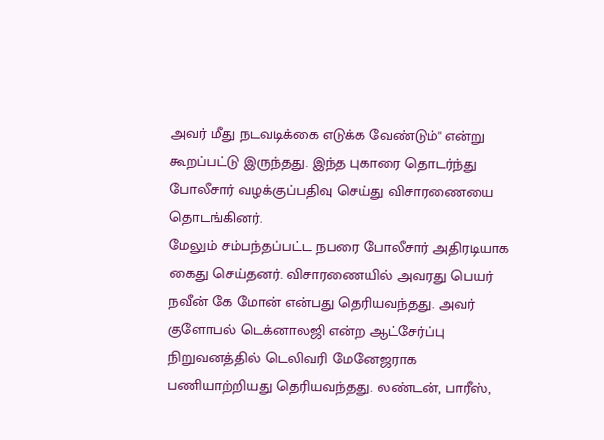அவர் மீது நடவடிக்கை எடுக்க வேண்டும்'' என்று கூறப்பட்டு இருந்தது. இந்த புகாரை தொடர்ந்து போலீசார் வழக்குப்பதிவு செய்து விசாரணையை தொடங்கினர்.
மேலும் சம்பந்தப்பட்ட நபரை போலீசார் அதிரடியாக கைது செய்தனர். விசாரணையில் அவரது பெயர் நவீன் கே மோன் என்பது தெரியவந்தது. அவர் குளோபல் டெக்னாலஜி என்ற ஆட்சேர்ப்பு நிறுவனத்தில் டெலிவரி மேனேஜராக பணியாற்றியது தெரியவந்தது. லண்டன், பாரீஸ்,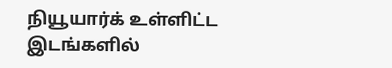நியூயார்க் உள்ளிட்ட இடங்களில்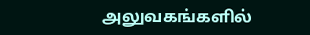அலுவகங்களில்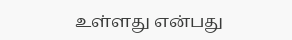உள்ளது என்பது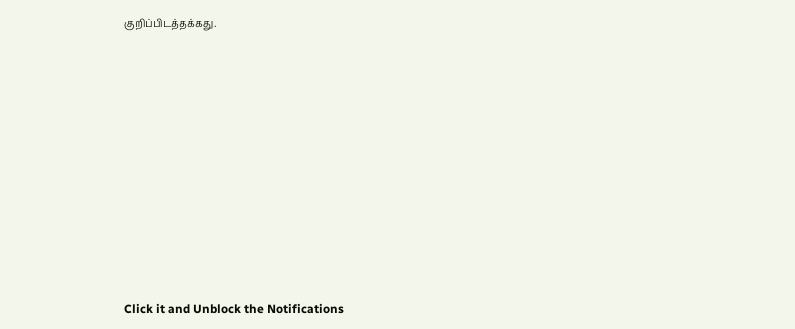குறிப்பிடத்தக்கது.












Click it and Unblock the Notifications